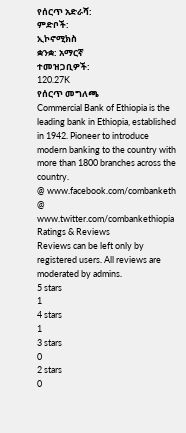የሰርጥ አድራሻ:
ምድቦች:
ኢኮኖሚክስ
ቋንቋ: አማርኛ
ተመዝጋቢዎች:
120.27K
የሰርጥ መግለጫ
Commercial Bank of Ethiopia is the leading bank in Ethiopia, established in 1942. Pioneer to introduce modern banking to the country with more than 1800 branches across the country.
@ www.facebook.com/combanketh
@ www.twitter.com/combankethiopia
Ratings & Reviews
Reviews can be left only by registered users. All reviews are moderated by admins.
5 stars
1
4 stars
1
3 stars
0
2 stars
0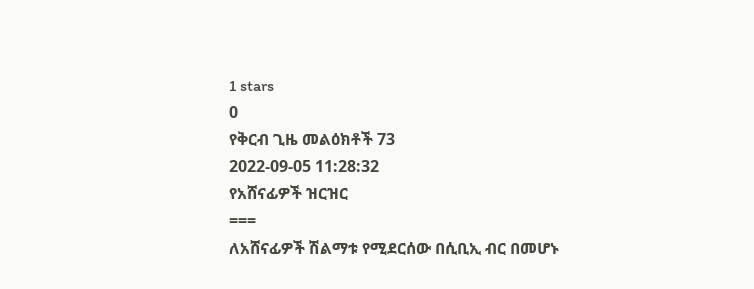1 stars
0
የቅርብ ጊዜ መልዕክቶች 73
2022-09-05 11:28:32
የአሸናፊዎች ዝርዝር
===
ለአሸናፊዎች ሽልማቱ የሚደርሰው በሲቢኢ ብር በመሆኑ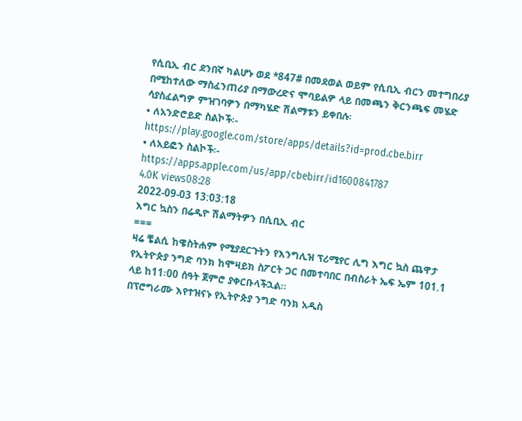የሲቢኢ ብር ደንበኛ ካልሆኑ ወደ *847# በመደወል ወይም የሲቢኢ ብርን መተግበሪያ በሚከተለው ማስፈንጠሪያ በማውረድና ሞባይልዎ ላይ በመጫን ቅርንጫፍ መሄድ ሳያስፈልግዎ ምዝገባዎን በማካሄድ ሽልማቱን ይቀበሉ፡
• ለአንድሮይድ ስልኮች፡- https://play.google.com/store/apps/details?id=prod.cbe.birr
• ለአይፎን ስልኮች፡- https://apps.apple.com/us/app/cbebirr/id1600841787
4.0K views08:28
2022-09-03 13:03:18
እግር ኳስን በሬዲዮ ሽልማትዎን በሲቢኢ ብር
===
ዛሬ ቼልሲ ከዌስትሐም የሚያደርጉትን የእንግሊዝ ፕሪሚየር ሊግ እግር ኳስ ጨዋታ የኢትዮጵያ ንግድ ባንክ ከሞዛይክ ስፖርት ጋር በመተባበር በብስራት ኤፍ ኤም 101.1 ላይ ከ11፡00 ሰዓት ጀምሮ ያቀርቡላችኋል።
በፕሮግራሙ እየተዝናኑ የኢትዮጵያ ንግድ ባንክ አዲስ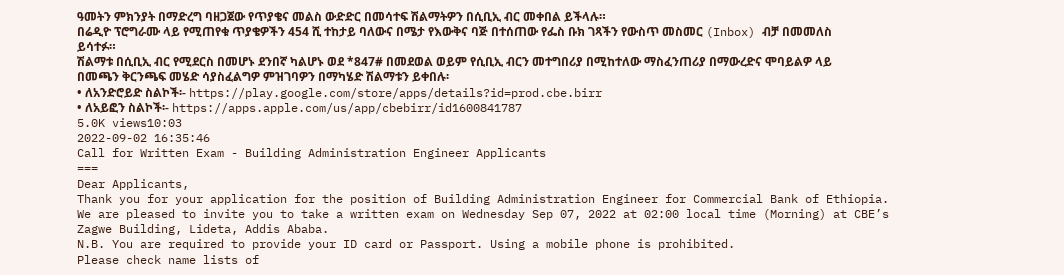ዓመትን ምክንያት በማድረግ ባዘጋጀው የጥያቄና መልስ ውድድር በመሳተፍ ሽልማትዎን በሲቢኢ ብር መቀበል ይችላሉ።
በሬዲዮ ፕሮግራሙ ላይ የሚጠየቁ ጥያቄዎችን 454 ሺ ተከታይ ባለውና በሜታ የእውቅና ባጅ በተሰጠው የፌስ ቡክ ገጻችን የውስጥ መስመር (Inbox) ብቻ በመመለስ ይሳተፉ።
ሽልማቱ በሲቢኢ ብር የሚደርስ በመሆኑ ደንበኛ ካልሆኑ ወደ *847# በመደወል ወይም የሲቢኢ ብርን መተግበሪያ በሚከተለው ማስፈንጠሪያ በማውረድና ሞባይልዎ ላይ በመጫን ቅርንጫፍ መሄድ ሳያስፈልግዎ ምዝገባዎን በማካሄድ ሽልማቱን ይቀበሉ፡
• ለአንድሮይድ ስልኮች፡- https://play.google.com/store/apps/details?id=prod.cbe.birr
• ለአይፎን ስልኮች፡- https://apps.apple.com/us/app/cbebirr/id1600841787
5.0K views10:03
2022-09-02 16:35:46
Call for Written Exam - Building Administration Engineer Applicants
===
Dear Applicants,
Thank you for your application for the position of Building Administration Engineer for Commercial Bank of Ethiopia.
We are pleased to invite you to take a written exam on Wednesday Sep 07, 2022 at 02:00 local time (Morning) at CBE’s Zagwe Building, Lideta, Addis Ababa.
N.B. You are required to provide your ID card or Passport. Using a mobile phone is prohibited.
Please check name lists of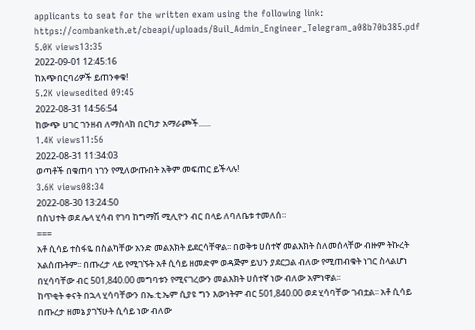applicants to seat for the written exam using the following link:
https://combanketh.et/cbeapi/uploads/Buil_Admin_Engineer_Telegram_a08b70b385.pdf
5.0K views13:35
2022-09-01 12:45:16
ከአጭበርባሪዎች ይጠንቀቁ!
5.2K viewsedited 09:45
2022-08-31 14:56:54
ከውጭ ሀገር ገንዘብ ለማስላክ በርካታ አማራጮች......
1.4K views11:56
2022-08-31 11:34:03
ወጣቶች በቁጠባ ነገን የሚለውጡበት አቅም መፍጠር ይችላሉ!
3.6K views08:34
2022-08-30 13:24:50
በስህተት ወደ ሌላ ሂሳብ የገባ ከግማሽ ሚሊዮን ብር በላይ ለባለቤቱ ተመለሰ።
===
አቶ ሲሳይ ተስፋዬ በስልካቸው አንድ መልእክት ይደርሳቸዋል፡፡ በወቅቱ ሀሰተኛ መልእክት ስለመሰላቸው ብዙም ትኩረት አልሰጡትም፡፡ በጡረታ ላይ የሚገኙት አቶ ሲሳይ ዘመድም ወዳጅም ይህን ያደርጋል ብለው የሚጠብቁት ነገር ስላልሆነ በሂሳባቸው ብር 501,840.00 መግባቱን የሚናገረውን መልእክት ሀሰተኛ ነው ብለው አምነዋል፡፡
ከጥቂት ቀናት በኋላ ሂሳባቸውን በኤ.ቲ.ኤም ሲያዩ ግን እውነትም ብር 501,840.00 ወደ ሂሳባቸው ገብቷል፡፡ አቶ ሲሳይ በጡረታ ዘመኔ ያገኘሁት ሲሳይ ነው ብለው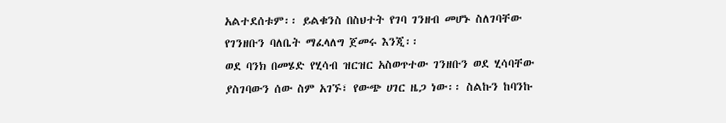አልተደሰቱም፡፡ ይልቁንስ በስህተት የገባ ገንዘብ መሆኑ ስለገባቸው የገንዘቡን ባለቤት ማፈላለግ ጀመሩ እንጂ፡፡
ወደ ባንክ በመሄድ የሂሳብ ዝርዝር አስወጥተው ገንዘቡን ወደ ሂሳባቸው ያስገባውን ሰው ስም አገኙ፣ የውጭ ሀገር ዜጋ ነው፡፡ ስልኩን ከባንኩ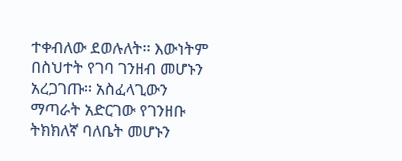ተቀብለው ደወሉለት፡፡ እውነትም በስህተት የገባ ገንዘብ መሆኑን አረጋገጡ፡፡ አስፈላጊውን ማጣራት አድርገው የገንዘቡ ትክክለኛ ባለቤት መሆኑን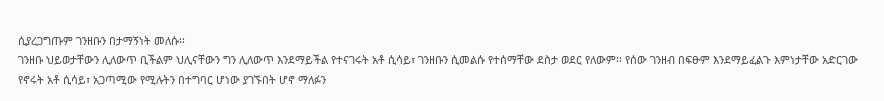ሲያረጋግጡም ገንዘቡን በታማኝነት መለሱ፡፡
ገንዘቡ ህይወታቸውን ሊለውጥ ቢችልም ህሊናቸውን ግን ሊለውጥ እንደማይችል የተናገሩት አቶ ሲሳይ፣ ገንዘቡን ሲመልሱ የተሰማቸው ደስታ ወደር የለውም፡፡ የሰው ገንዘብ በፍፁም እንደማይፈልጉ እምነታቸው አድርገው የኖሩት አቶ ሲሳይ፣ አጋጣሚው የሚሉትን በተግባር ሆነው ያገኙበት ሆኖ ማለፉን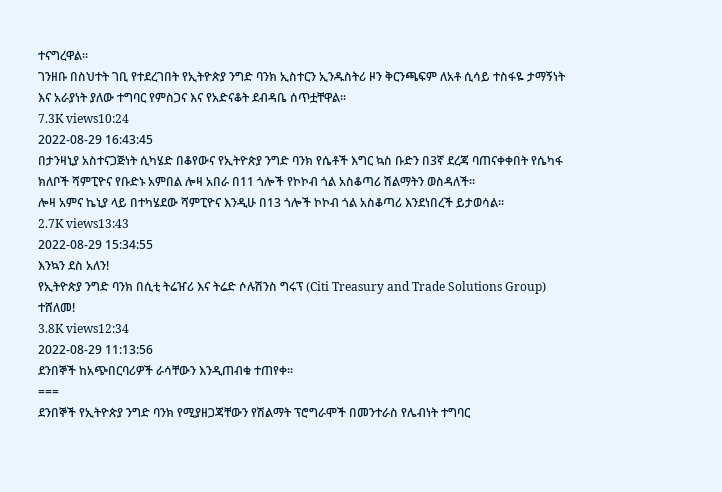ተናግረዋል፡፡
ገንዘቡ በስህተት ገቢ የተደረገበት የኢትዮጵያ ንግድ ባንክ ኢስተርን ኢንዱስትሪ ዞን ቅርንጫፍም ለአቶ ሲሳይ ተስፋዬ ታማኝነት እና አራያነት ያለው ተግባር የምስጋና እና የአድናቆት ደብዳቤ ሰጥቷቸዋል፡፡
7.3K views10:24
2022-08-29 16:43:45
በታንዛኒያ አስተናጋጅነት ሲካሄድ በቆየውና የኢትዮጵያ ንግድ ባንክ የሴቶች እግር ኳስ ቡድን በ3ኛ ደረጃ ባጠናቀቀበት የሴካፋ ክለቦች ሻምፒዮና የቡድኑ አምበል ሎዛ አበራ በ11 ጎሎች የኮኮብ ጎል አስቆጣሪ ሽልማትን ወስዳለች፡፡
ሎዛ አምና ኬኒያ ላይ በተካሄደው ሻምፒዮና እንዲሁ በ13 ጎሎች ኮኮብ ጎል አስቆጣሪ እንደነበረች ይታወሳል፡፡
2.7K views13:43
2022-08-29 15:34:55
እንኳን ደስ አለን!
የኢትዮጵያ ንግድ ባንክ በሲቲ ትሬዠሪ እና ትሬድ ሶሉሽንስ ግሩፕ (Citi Treasury and Trade Solutions Group) ተሸለመ!
3.8K views12:34
2022-08-29 11:13:56
ደንበኞች ከአጭበርባሪዎች ራሳቸውን እንዲጠብቁ ተጠየቀ፡፡
===
ደንበኞች የኢትዮጵያ ንግድ ባንክ የሚያዘጋጃቸውን የሽልማት ፕሮግራሞች በመንተራስ የሌብነት ተግባር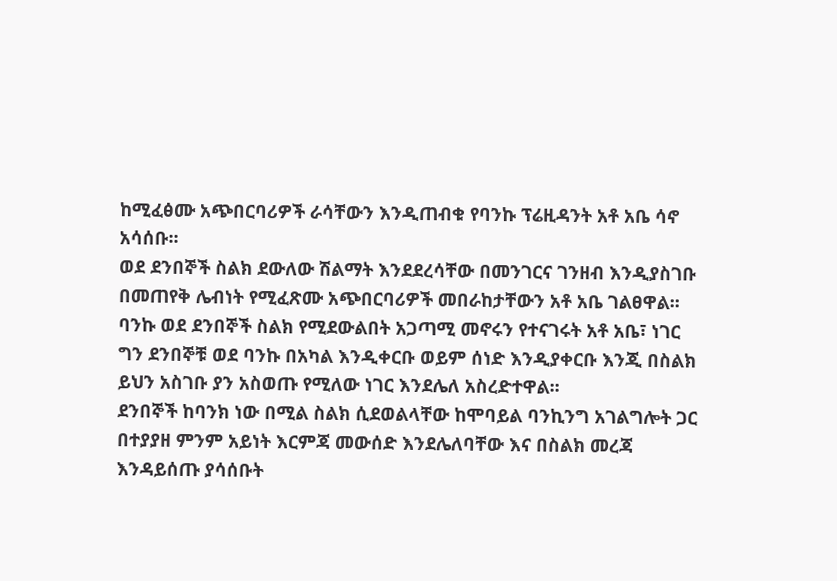ከሚፈፅሙ አጭበርባሪዎች ራሳቸውን እንዲጠብቁ የባንኩ ፕሬዚዳንት አቶ አቤ ሳኖ አሳሰቡ፡፡
ወደ ደንበኞች ስልክ ደውለው ሽልማት እንደደረሳቸው በመንገርና ገንዘብ እንዲያስገቡ በመጠየቅ ሌብነት የሚፈጽሙ አጭበርባሪዎች መበራከታቸውን አቶ አቤ ገልፀዋል፡፡
ባንኩ ወደ ደንበኞች ስልክ የሚደውልበት አጋጣሚ መኖሩን የተናገሩት አቶ አቤ፣ ነገር ግን ደንበኞቹ ወደ ባንኩ በአካል እንዲቀርቡ ወይም ሰነድ እንዲያቀርቡ እንጂ በስልክ ይህን አስገቡ ያን አስወጡ የሚለው ነገር እንደሌለ አስረድተዋል፡፡
ደንበኞች ከባንክ ነው በሚል ስልክ ሲደወልላቸው ከሞባይል ባንኪንግ አገልግሎት ጋር በተያያዘ ምንም አይነት እርምጃ መውሰድ እንደሌለባቸው እና በስልክ መረጃ እንዳይሰጡ ያሳሰቡት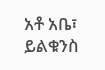አቶ አቤ፣ ይልቁንስ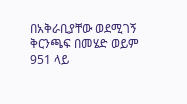በአቅራቢያቸው ወደሚገኝ ቅርንጫፍ በመሄድ ወይም 951 ላይ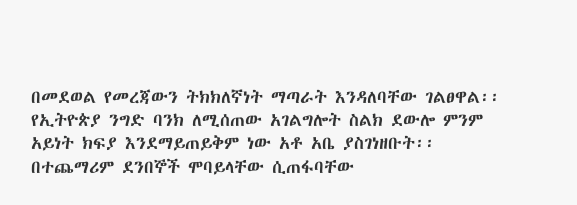በመደወል የመረጃውን ትክክለኛነት ማጣራት እንዳለባቸው ገልፀዋል፡፡
የኢትዮጵያ ንግድ ባንክ ለሚሰጠው አገልግሎት ስልክ ደውሎ ምንም አይነት ክፍያ እንደማይጠይቅም ነው አቶ አቤ ያስገነዘቡት፡፡
በተጨማሪም ደንበኞች ሞባይላቸው ሲጠፋባቸው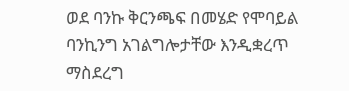ወደ ባንኩ ቅርንጫፍ በመሄድ የሞባይል ባንኪንግ አገልግሎታቸው እንዲቋረጥ ማስደረግ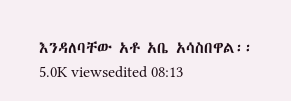እንዳለባቸው አቶ አቤ አሳስበዋል፡፡
5.0K viewsedited 08:13